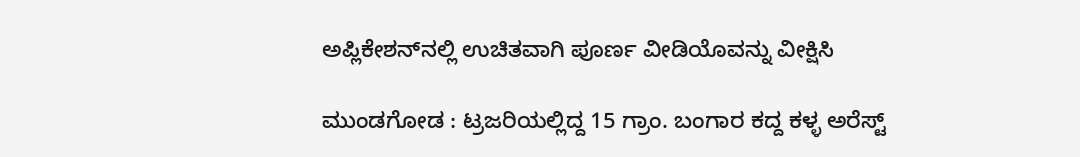ಅಪ್ಲಿಕೇಶನ್‌ನಲ್ಲಿ ಉಚಿತವಾಗಿ ಪೂರ್ಣ ವೀಡಿಯೊವನ್ನು ವೀಕ್ಷಿಸಿ

ಮುಂಡಗೋಡ : ಟ್ರಜರಿಯಲ್ಲಿದ್ದ 15 ಗ್ರಾಂ. ಬಂಗಾರ ಕದ್ದ ಕಳ್ಳ ಅರೆಸ್ಟ್‌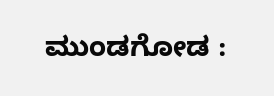ಮುಂಡಗೋಡ :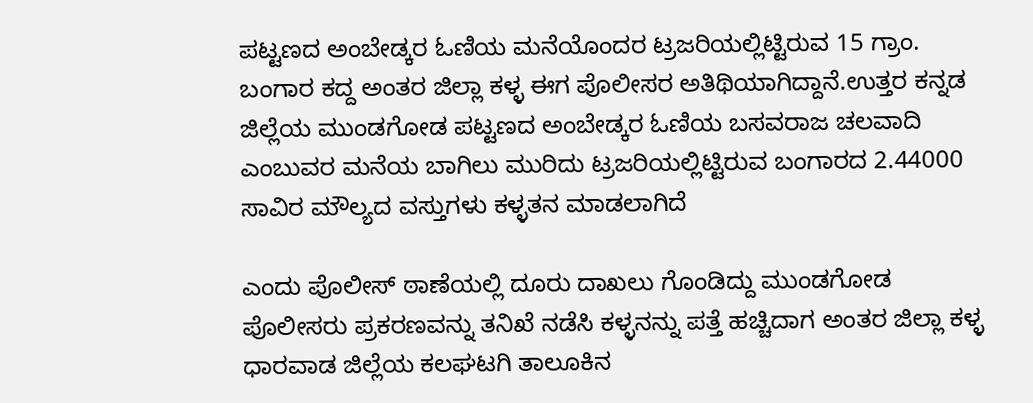ಪಟ್ಟಣದ ಅಂಬೇಡ್ಕರ ಓಣಿಯ ಮನೆಯೊಂದರ ಟ್ರಜರಿಯಲ್ಲಿಟ್ಟಿರುವ 15 ಗ್ರಾಂ. ಬಂಗಾರ ಕದ್ದ ಅಂತರ ಜಿಲ್ಲಾ ಕಳ್ಳ ಈಗ ಪೊಲೀಸರ ಅತಿಥಿಯಾಗಿದ್ದಾನೆ.ಉತ್ತರ ಕನ್ನಡ ಜಿಲ್ಲೆಯ ಮುಂಡಗೋಡ ಪಟ್ಟಣದ ಅಂಬೇಡ್ಕರ ಓಣಿಯ ಬಸವರಾಜ ಚಲವಾದಿ ಎಂಬುವರ ಮನೆಯ ಬಾಗಿಲು ಮುರಿದು ಟ್ರಜರಿಯಲ್ಲಿಟ್ಟಿರುವ ಬಂಗಾರದ 2.44000 ಸಾವಿರ ಮೌಲ್ಯದ ವಸ್ತುಗಳು ಕಳ್ಳತನ ಮಾಡಲಾಗಿದೆ

ಎಂದು ಪೊಲೀಸ್ ಠಾಣೆಯಲ್ಲಿ ದೂರು ದಾಖಲು ಗೊಂಡಿದ್ದು ಮುಂಡಗೋಡ ಪೊಲೀಸರು ಪ್ರಕರಣವನ್ನು ತನಿಖೆ ನಡೆಸಿ ಕಳ್ಳನನ್ನು ಪತ್ತೆ ಹಚ್ಚಿದಾಗ ಅಂತರ ಜಿಲ್ಲಾ ಕಳ್ಳ ಧಾರವಾಡ ಜಿಲ್ಲೆಯ ಕಲಘಟಗಿ ತಾಲೂಕಿನ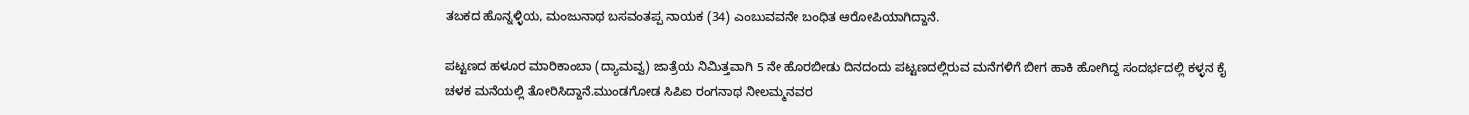ತಬಕದ ಹೊನ್ನಳ್ಳಿಯ, ಮಂಜುನಾಥ ಬಸವಂತಪ್ಪ ನಾಯಕ (34) ಎಂಬುವವನೇ ಬಂಧಿತ ಆರೋಪಿಯಾಗಿದ್ದಾನೆ.

ಪಟ್ಟಣದ ಹಳೂರ ಮಾರಿಕಾಂಬಾ (ದ್ಯಾಮವ್ವ) ಜಾತ್ರೆಯ ನಿಮಿತ್ತವಾಗಿ 5 ನೇ ಹೊರಬೀಡು ದಿನದಂದು ಪಟ್ಟಣದಲ್ಲಿರುವ ಮನೆಗಳಿಗೆ ಬೀಗ ಹಾಕಿ ಹೋಗಿದ್ದ ಸಂದರ್ಭದಲ್ಲಿ ಕಳ್ಳನ ಕೈ ಚಳಕ ಮನೆಯಲ್ಲಿ ತೋರಿಸಿದ್ದಾನೆ.ಮುಂಡಗೋಡ ಸಿಪಿಐ ರಂಗನಾಥ ನೀಲಮ್ಮನವರ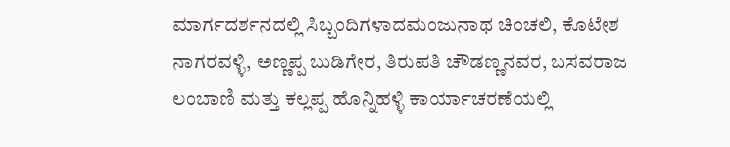ಮಾರ್ಗದರ್ಶನದಲ್ಲಿ ಸಿಬ್ಬಂದಿಗಳಾದಮಂಜುನಾಥ ಚಿಂಚಲಿ, ಕೊಟೇಶ ನಾಗರವಳ್ಳಿ, ಅಣ್ಣಪ್ಪ ಬುಡಿಗೇರ, ತಿರುಪತಿ ಚೌಡಣ್ಣನವರ, ಬಸವರಾಜ ಲಂಬಾಣಿ ಮತ್ತು ಕಲ್ಲಪ್ಪ ಹೊನ್ನಿಹಳ್ಳಿ ಕಾರ್ಯಾಚರಣೆಯಲ್ಲಿ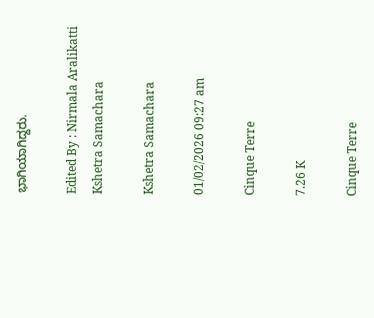ಭಾಗಿಯಾಗಿದ್ದರು.

Edited By : Nirmala Aralikatti
Kshetra Samachara

Kshetra Samachara

01/02/2026 09:27 am

Cinque Terre

7.26 K

Cinque Terre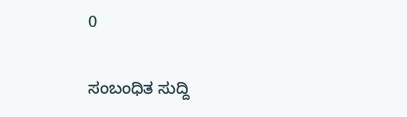0

ಸಂಬಂಧಿತ ಸುದ್ದಿ